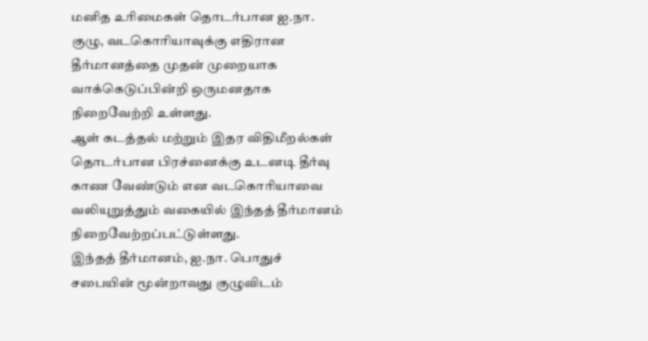மனித உரிமைகள் தொடர்பான ஐ.நா. குழு, வடகொரியாவுக்கு எதிரான தீர்மானத்தை முதன் முறையாக வாக்கெடுப்பின்றி ஒருமனதாக நிறைவேற்றி உள்ளது.
ஆள் கடத்தல் மற்றும் இதர விதிமீறல்கள் தொடர்பான பிரச்னைக்கு உடனடி தீர்வு காண வேண்டும் என வடகொரியாவை வலியுறுத்தும் வகையில் இந்தத் தீர்மானம் நிறைவேற்றப்பட்டுள்ளது.
இந்தத் தீர்மானம், ஐ.நா. பொதுச் சபையின் மூன்றாவது குழுவிடம்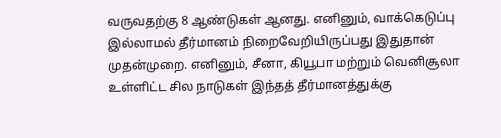வருவதற்கு 8 ஆண்டுகள் ஆனது. எனினும், வாக்கெடுப்பு இல்லாமல் தீர்மானம் நிறைவேறியிருப்பது இதுதான் முதன்முறை. எனினும், சீனா, கியூபா மற்றும் வெனிசூலா உள்ளிட்ட சில நாடுகள் இந்தத் தீர்மானத்துக்கு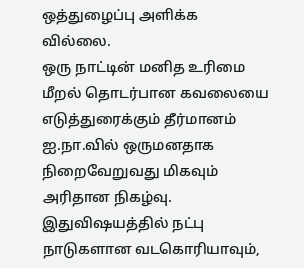ஒத்துழைப்பு அளிக்க
வில்லை.
ஒரு நாட்டின் மனித உரிமை மீறல் தொடர்பான கவலையை எடுத்துரைக்கும் தீர்மானம் ஐ.நா.வில் ஒருமனதாக நிறைவேறுவது மிகவும் அரிதான நிகழ்வு. இதுவிஷயத்தில் நட்பு நாடுகளான வடகொரியாவும்,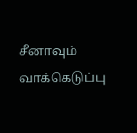சீனாவும் வாக்கெடுப்பு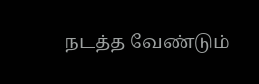நடத்த வேண்டும்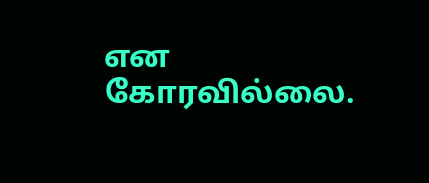என கோரவில்லை.